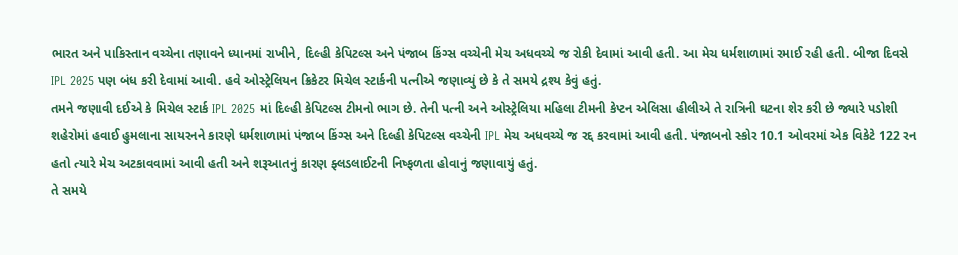ભારત અને પાકિસ્તાન વચ્ચેના તણાવને ધ્યાનમાં રાખીને, દિલ્હી કેપિટલ્સ અને પંજાબ કિંગ્સ વચ્ચેની મેચ અધવચ્ચે જ રોકી દેવામાં આવી હતી. આ મેચ ધર્મશાળામાં રમાઈ રહી હતી. બીજા દિવસે IPL 2025 પણ બંધ કરી દેવામાં આવી. હવે ઓસ્ટ્રેલિયન ક્રિકેટર મિચેલ સ્ટાર્કની પત્નીએ જણાવ્યું છે કે તે સમયે દ્રશ્ય કેવું હતું.
તમને જણાવી દઈએ કે મિચેલ સ્ટાર્ક IPL 2025 માં દિલ્હી કેપિટલ્સ ટીમનો ભાગ છે. તેની પત્ની અને ઓસ્ટ્રેલિયા મહિલા ટીમની કેપ્ટન એલિસા હીલીએ તે રાત્રિની ઘટના શેર કરી છે જ્યારે પડોશી શહેરોમાં હવાઈ હુમલાના સાયરનને કારણે ધર્મશાળામાં પંજાબ કિંગ્સ અને દિલ્હી કેપિટલ્સ વચ્ચેની IPL મેચ અધવચ્ચે જ રદ્દ કરવામાં આવી હતી. પંજાબનો સ્કોર 10.1 ઓવરમાં એક વિકેટે 122 રન હતો ત્યારે મેચ અટકાવવામાં આવી હતી અને શરૂઆતનું કારણ ફ્લડલાઈટની નિષ્ફળતા હોવાનું જણાવાયું હતું.
તે સમયે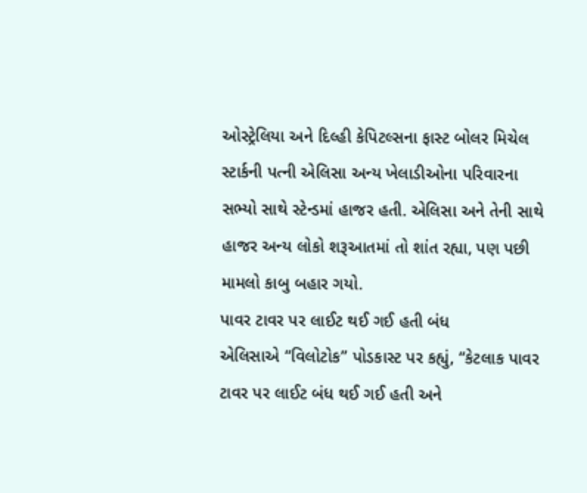ઓસ્ટ્રેલિયા અને દિલ્હી કેપિટલ્સના ફાસ્ટ બોલર મિચેલ સ્ટાર્કની પત્ની એલિસા અન્ય ખેલાડીઓના પરિવારના સભ્યો સાથે સ્ટેન્ડમાં હાજર હતી. એલિસા અને તેની સાથે હાજર અન્ય લોકો શરૂઆતમાં તો શાંત રહ્યા, પણ પછી મામલો કાબુ બહાર ગયો.
પાવર ટાવર પર લાઈટ થઈ ગઈ હતી બંધ
એલિસાએ “વિલોટોક” પોડકાસ્ટ પર કહ્યું, “કેટલાક પાવર ટાવર પર લાઈટ બંધ થઈ ગઈ હતી અને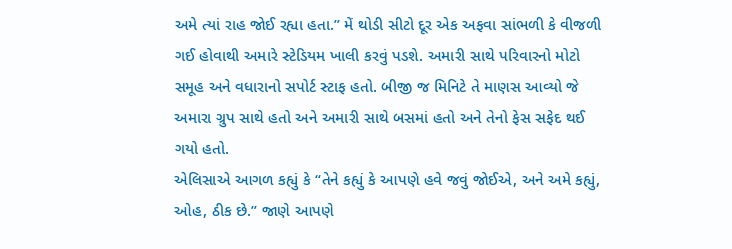અમે ત્યાં રાહ જોઈ રહ્યા હતા.” મેં થોડી સીટો દૂર એક અફવા સાંભળી કે વીજળી ગઈ હોવાથી અમારે સ્ટેડિયમ ખાલી કરવું પડશે. અમારી સાથે પરિવારનો મોટો સમૂહ અને વધારાનો સપોર્ટ સ્ટાફ હતો. બીજી જ મિનિટે તે માણસ આવ્યો જે અમારા ગ્રુપ સાથે હતો અને અમારી સાથે બસમાં હતો અને તેનો ફેસ સફેદ થઈ ગયો હતો.
એલિસાએ આગળ કહ્યું કે “તેને કહ્યું કે આપણે હવે જવું જોઈએ, અને અમે કહ્યું, ઓહ, ઠીક છે.” જાણે આપણે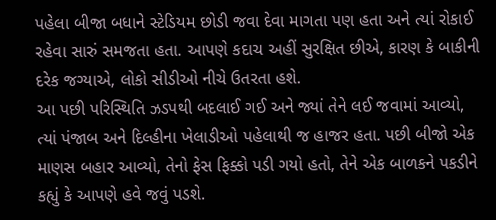પહેલા બીજા બધાને સ્ટેડિયમ છોડી જવા દેવા માગતા પણ હતા અને ત્યાં રોકાઈ રહેવા સારું સમજતા હતા. આપણે કદાચ અહીં સુરક્ષિત છીએ, કારણ કે બાકીની દરેક જગ્યાએ, લોકો સીડીઓ નીચે ઉતરતા હશે.
આ પછી પરિસ્થિતિ ઝડપથી બદલાઈ ગઈ અને જ્યાં તેને લઈ જવામાં આવ્યો, ત્યાં પંજાબ અને દિલ્હીના ખેલાડીઓ પહેલાથી જ હાજર હતા. પછી બીજો એક માણસ બહાર આવ્યો, તેનો ફેસ ફિક્કો પડી ગયો હતો, તેને એક બાળકને પકડીને કહ્યું કે આપણે હવે જવું પડશે.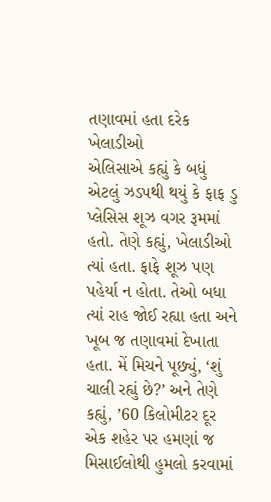તણાવમાં હતા દરેક ખેલાડીઓ
એલિસાએ કહ્યું કે બધું એટલું ઝડપથી થયું કે ફાફ ડુ પ્લેસિસ શૂઝ વગર રૂમમાં હતો. તેણે કહ્યું, ખેલાડીઓ ત્યાં હતા. ફાફે શૂઝ પણ પહેર્યા ન હોતા. તેઓ બધા ત્યાં રાહ જોઈ રહ્યા હતા અને ખૂબ જ તણાવમાં દેખાતા હતા. મેં મિચને પૂછ્યું, ‘શું ચાલી રહ્યું છે?’ અને તેણે કહ્યું, ’60 કિલોમીટર દૂર એક શહેર પર હમણાં જ મિસાઈલોથી હુમલો કરવામાં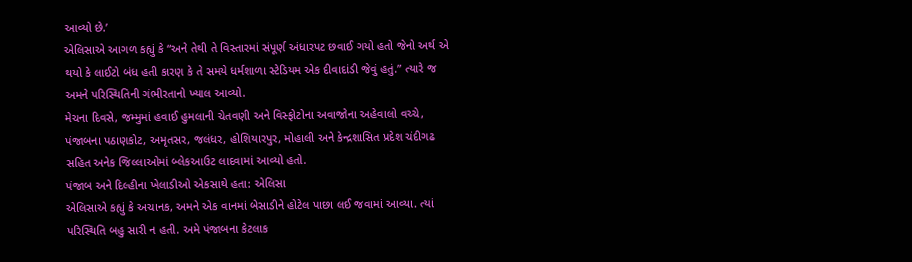આવ્યો છે.’
એલિસાએ આગળ કહ્યું કે “અને તેથી તે વિસ્તારમાં સંપૂર્ણ અંધારપટ છવાઈ ગયો હતો જેનો અર્થ એ થયો કે લાઈટો બંધ હતી કારણ કે તે સમયે ધર્મશાળા સ્ટેડિયમ એક દીવાદાંડી જેવું હતું.” ત્યારે જ અમને પરિસ્થિતિની ગંભીરતાનો ખ્યાલ આવ્યો.
મેચના દિવસે, જમ્મુમાં હવાઈ હુમલાની ચેતવણી અને વિસ્ફોટોના અવાજોના અહેવાલો વચ્ચે, પંજાબના પઠાણકોટ, અમૃતસર, જલંધર, હોશિયારપુર, મોહાલી અને કેન્દ્રશાસિત પ્રદેશ ચંદીગઢ સહિત અનેક જિલ્લાઓમાં બ્લેકઆઉટ લાદવામાં આવ્યો હતો.
પંજાબ અને દિલ્હીના ખેલાડીઓ એકસાથે હતા: એલિસા
એલિસાએ કહ્યું કે અચાનક, અમને એક વાનમાં બેસાડીને હોટેલ પાછા લઈ જવામાં આવ્યા. ત્યાં પરિસ્થિતિ બહુ સારી ન હતી. અમે પંજાબના કેટલાક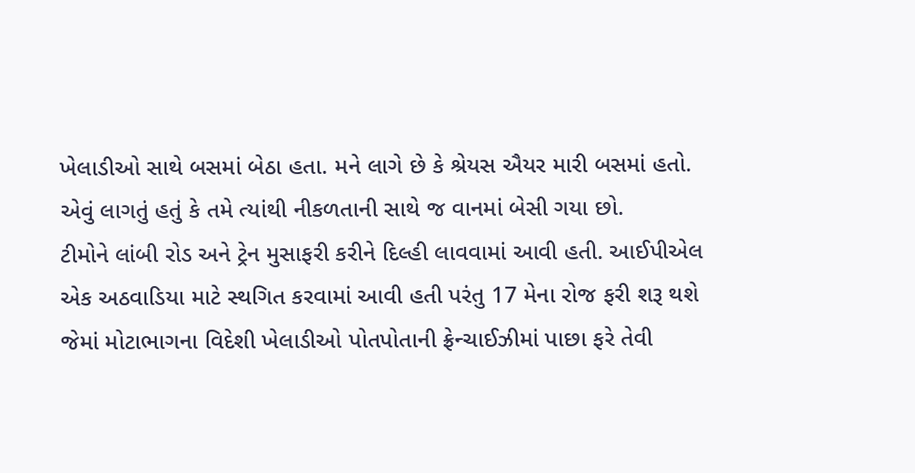ખેલાડીઓ સાથે બસમાં બેઠા હતા. મને લાગે છે કે શ્રેયસ ઐયર મારી બસમાં હતો. એવું લાગતું હતું કે તમે ત્યાંથી નીકળતાની સાથે જ વાનમાં બેસી ગયા છો.
ટીમોને લાંબી રોડ અને ટ્રેન મુસાફરી કરીને દિલ્હી લાવવામાં આવી હતી. આઈપીએલ એક અઠવાડિયા માટે સ્થગિત કરવામાં આવી હતી પરંતુ 17 મેના રોજ ફરી શરૂ થશે જેમાં મોટાભાગના વિદેશી ખેલાડીઓ પોતપોતાની ફ્રેન્ચાઈઝીમાં પાછા ફરે તેવી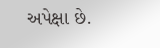અપેક્ષા છે.